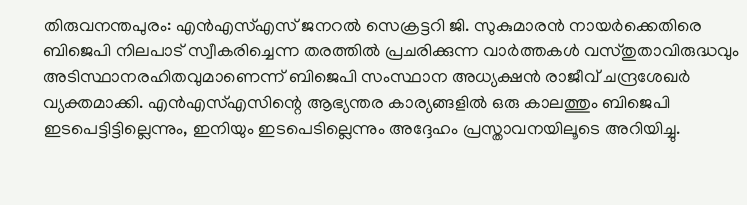തിരുവനന്തപുരം: എൻഎസ്എസ് ജനറൽ സെക്രട്ടറി ജി. സുകുമാരൻ നായർക്കെതിരെ ബിജെപി നിലപാട് സ്വീകരിച്ചെന്ന തരത്തിൽ പ്രചരിക്കുന്ന വാർത്തകൾ വസ്തുതാവിരുദ്ധവും അടിസ്ഥാനരഹിതവുമാണെന്ന് ബിജെപി സംസ്ഥാന അധ്യക്ഷൻ രാജീവ് ചന്ദ്രശേഖർ വ്യക്തമാക്കി. എൻഎസ്എസിന്റെ ആഭ്യന്തര കാര്യങ്ങളിൽ ഒരു കാലത്തും ബിജെപി ഇടപെട്ടിട്ടില്ലെന്നും, ഇനിയും ഇടപെടില്ലെന്നും അദ്ദേഹം പ്രസ്താവനയിലൂടെ അറിയിച്ചു.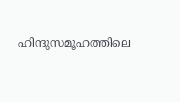ഹിന്ദുസമൂഹത്തിലെ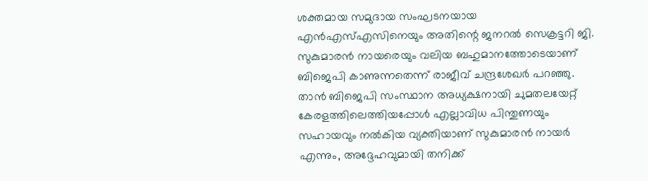ശക്തമായ സമുദായ സംഘടനയായ എൻഎസ്എസിനെയും അതിന്റെ ജനറൽ സെക്രട്ടറി ജി. സുകുമാരൻ നായരെയും വലിയ ബഹുമാനത്തോടെയാണ് ബിജെപി കാണുന്നതെന്ന് രാജീവ് ചന്ദ്രശേഖർ പറഞ്ഞു. താൻ ബിജെപി സംസ്ഥാന അധ്യക്ഷനായി ചുമതലയേറ്റ് കേരളത്തിലെത്തിയപ്പോൾ എല്ലാവിധ പിന്തുണയും സഹായവും നൽകിയ വ്യക്തിയാണ് സുകുമാരൻ നായർ എന്നും, അദ്ദേഹവുമായി തനിക്ക്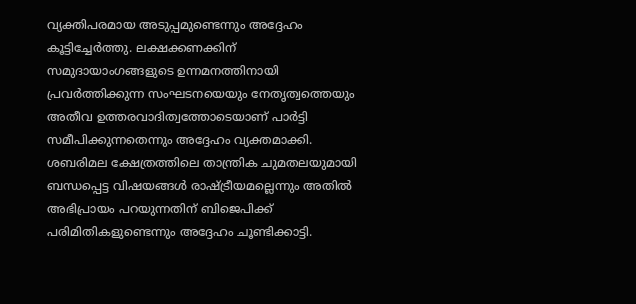വ്യക്തിപരമായ അടുപ്പമുണ്ടെന്നും അദ്ദേഹം കൂട്ടിച്ചേർത്തു. ലക്ഷക്കണക്കിന് സമുദായാംഗങ്ങളുടെ ഉന്നമനത്തിനായി പ്രവർത്തിക്കുന്ന സംഘടനയെയും നേതൃത്വത്തെയും അതീവ ഉത്തരവാദിത്വത്തോടെയാണ് പാർട്ടി സമീപിക്കുന്നതെന്നും അദ്ദേഹം വ്യക്തമാക്കി.
ശബരിമല ക്ഷേത്രത്തിലെ താന്ത്രിക ചുമതലയുമായി ബന്ധപ്പെട്ട വിഷയങ്ങൾ രാഷ്ട്രീയമല്ലെന്നും അതിൽ അഭിപ്രായം പറയുന്നതിന് ബിജെപിക്ക് പരിമിതികളുണ്ടെന്നും അദ്ദേഹം ചൂണ്ടിക്കാട്ടി.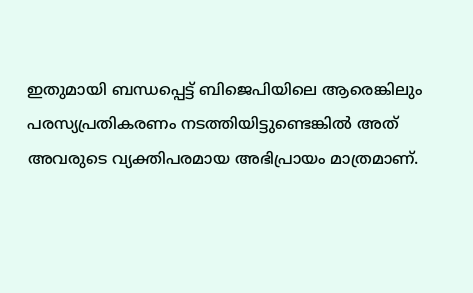ഇതുമായി ബന്ധപ്പെട്ട് ബിജെപിയിലെ ആരെങ്കിലും പരസ്യപ്രതികരണം നടത്തിയിട്ടുണ്ടെങ്കിൽ അത് അവരുടെ വ്യക്തിപരമായ അഭിപ്രായം മാത്രമാണ്.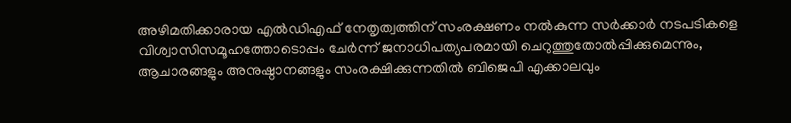അഴിമതിക്കാരായ എൽഡിഎഫ് നേതൃത്വത്തിന് സംരക്ഷണം നൽകുന്ന സർക്കാർ നടപടികളെ വിശ്വാസിസമൂഹത്തോടൊപ്പം ചേർന്ന് ജനാധിപത്യപരമായി ചെറുത്തുതോൽപ്പിക്കുമെന്നും, ആചാരങ്ങളും അനുഷ്ഠാനങ്ങളും സംരക്ഷിക്കുന്നതിൽ ബിജെപി എക്കാലവും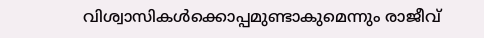വിശ്വാസികൾക്കൊപ്പമുണ്ടാകുമെന്നും രാജീവ്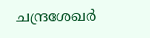ചന്ദ്രശേഖർ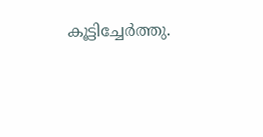കൂട്ടിച്ചേർത്തു.